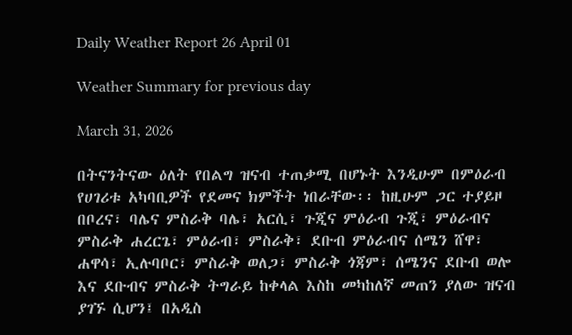Daily Weather Report 26 April 01

Weather Summary for previous day

March 31, 2026

በትናንትናው ዕለት የበልግ ዝናብ ተጠቃሚ በሆኑት እንዲሁም በምዕራብ የሀገሪቱ አካባቢዎች የደመና ክምችት ነበራቸው፡፡ ከዚሁም ጋር ተያይዞ በቦረና፣ ባሌና ምስራቅ ባሌ፣ አርሲ፣ ጉጂና ምዕራብ ጉጂ፣ ምዕራብና ምስራቅ ሐረርጌ፣ ምዕራብ፣ ምስራቅ፣ ደቡብ ምዕራብና ሰሜን ሸዋ፣ ሐዋሳ፣ ኢሉባቦር፣ ምስራቅ ወለጋ፣ ምስራቅ ጎጃም፣ ሰሜንና ደቡብ ወሎ እና ደቡብና ምስራቅ ትግራይ ከቀላል እስከ መካከለኛ መጠን ያለው ዝናብ ያገኙ ሲሆን፤ በአዲስ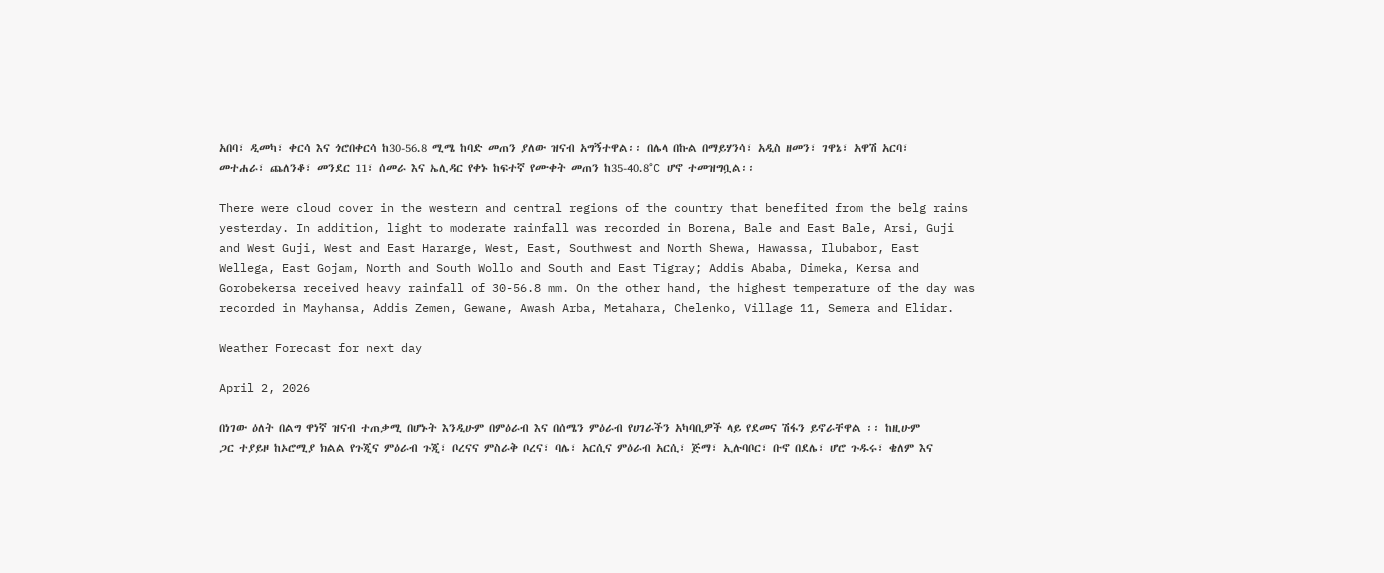አበባ፣ ዲመካ፣ ቀርሳ እና ጎሮበቀርሳ ከ30-56.8 ሚሜ ከባድ መጠን ያለው ዝናብ አግኝተዋል፡፡ በሌላ በኩል በማይሃንሳ፣ አዲስ ዘመን፣ ገዋኔ፣ አዋሽ አርባ፣ መተሐራ፣ ጨለንቆ፣ መንደር 11፣ ሰመራ እና ኤሊዳር የቀኑ ከፍተኛ የሙቀት መጠን ከ35-40.8°C ሆኖ ተመዝግቧል፡፡

There were cloud cover in the western and central regions of the country that benefited from the belg rains yesterday. In addition, light to moderate rainfall was recorded in Borena, Bale and East Bale, Arsi, Guji and West Guji, West and East Hararge, West, East, Southwest and North Shewa, Hawassa, Ilubabor, East Wellega, East Gojam, North and South Wollo and South and East Tigray; Addis Ababa, Dimeka, Kersa and Gorobekersa received heavy rainfall of 30-56.8 mm. On the other hand, the highest temperature of the day was recorded in Mayhansa, Addis Zemen, Gewane, Awash Arba, Metahara, Chelenko, Village 11, Semera and Elidar.

Weather Forecast for next day

April 2, 2026

በነገው ዕለት በልግ ዋነኛ ዝናብ ተጠቃሚ በሆኑት እንዲሁም በምዕራብ እና በሰሜን ምዕራብ የሀገራችን አካባቢዎች ላይ የደመና ሽፋን ይኖራቸዋል ፡፡ ከዚሁም ጋር ተያይዞ ከኦሮሚያ ክልል የጉጂና ምዕራብ ጉጂ፣ ቦረናና ምስራቅ ቦረና፣ ባሌ፣ አርሲና ምዕራብ አርሲ፣ ጅማ፣ ኢሉባቦር፣ ቡኖ በደሌ፣ ሆሮ ጉዱሩ፣ ቄለም እና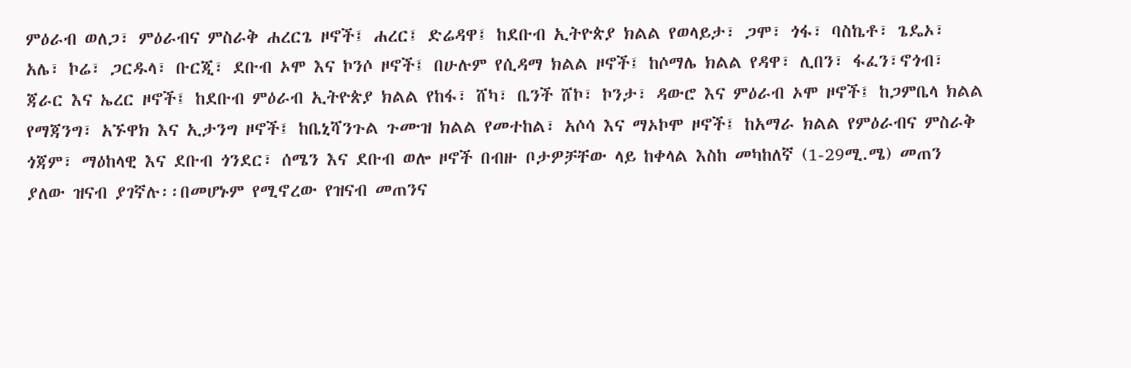ምዕራብ ወለጋ፣ ምዕራብና ምስራቅ ሐረርጌ ዞኖች፤ ሐረር፤ ድሬዳዋ፤ ከደቡብ ኢትዮጵያ ክልል የወላይታ፣ ጋሞ፣ ጎፋ፣ ባስኬቶ፣ ጌዴኦ፣ አሌ፣ ኮሬ፣ ጋርዱላ፣ ቡርጂ፣ ደቡብ ኦሞ እና ኮንሶ ዞኖች፤ በሁሉም የሲዳማ ክልል ዞኖች፤ ከሶማሌ ክልል የዳዋ፣ ሊበን፣ ፋፈን፣ኖጎብ፣ ጃራር እና ኤረር ዞኖች፤ ከደቡብ ምዕራብ ኢትዮጵያ ክልል የከፋ፣ ሸካ፣ ቤንች ሸኮ፣ ኮንታ፣ ዳውሮ እና ምዕራብ ኦሞ ዞኖች፤ ከጋምቤላ ክልል የማጃንግ፣ አኙዋክ እና ኢታንግ ዞኖች፤ ከቤኒሻንጉል ጉሙዝ ክልል የመተከል፣ አሶሳ እና ማኦኮሞ ዞኖች፤ ከአማራ ክልል የምዕራብና ምስራቅ ጎጃም፣ ማዕከላዊ እና ደቡብ ጎንደር፣ ሰሜን እና ደቡብ ወሎ ዞኖች በብዙ ቦታዎቻቸው ላይ ከቀላል እስከ መካከለኛ (1-29ሚ.ሜ) መጠን ያለው ዝናብ ያገኛሉ፡፡በመሆኑም የሚኖረው የዝናብ መጠንና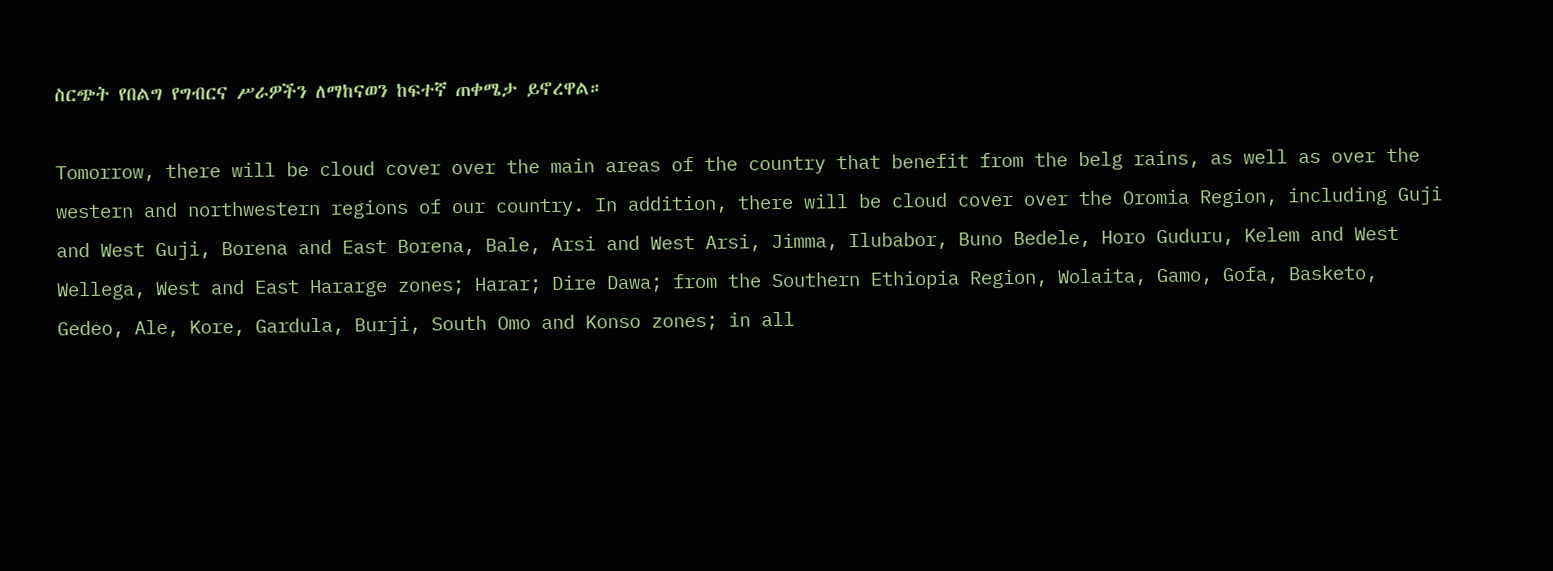ስርጭት የበልግ የግብርና ሥራዎችን ለማከናወን ከፍተኛ ጠቀሜታ ይኖረዋል።

Tomorrow, there will be cloud cover over the main areas of the country that benefit from the belg rains, as well as over the western and northwestern regions of our country. In addition, there will be cloud cover over the Oromia Region, including Guji and West Guji, Borena and East Borena, Bale, Arsi and West Arsi, Jimma, Ilubabor, Buno Bedele, Horo Guduru, Kelem and West Wellega, West and East Hararge zones; Harar; Dire Dawa; from the Southern Ethiopia Region, Wolaita, Gamo, Gofa, Basketo, Gedeo, Ale, Kore, Gardula, Burji, South Omo and Konso zones; in all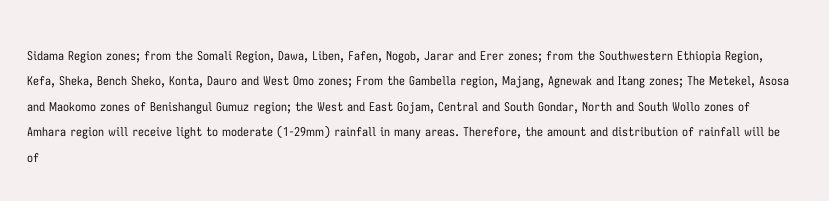Sidama Region zones; from the Somali Region, Dawa, Liben, Fafen, Nogob, Jarar and Erer zones; from the Southwestern Ethiopia Region, Kefa, Sheka, Bench Sheko, Konta, Dauro and West Omo zones; From the Gambella region, Majang, Agnewak and Itang zones; The Metekel, Asosa and Maokomo zones of Benishangul Gumuz region; the West and East Gojam, Central and South Gondar, North and South Wollo zones of Amhara region will receive light to moderate (1-29mm) rainfall in many areas. Therefore, the amount and distribution of rainfall will be of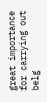great importance for carrying out belg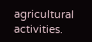agricultural activities.